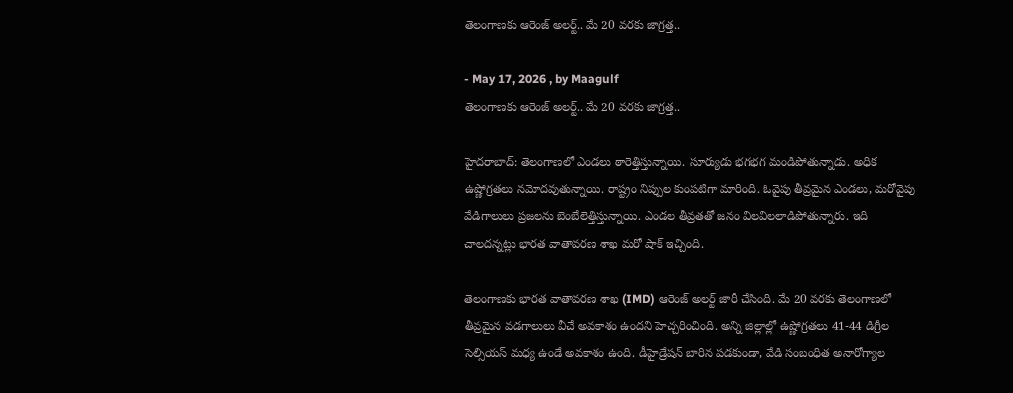తెలంగాణకు ఆరెంజ్ అలర్ట్.. మే 20 వరకు జాగ్రత్త..

- May 17, 2026 , by Maagulf
తెలంగాణకు ఆరెంజ్ అలర్ట్.. మే 20 వరకు జాగ్రత్త..

హైదరాబాద్: తెలంగాణలో ఎండలు ఠారెత్తిస్తున్నాయి. సూర్యుడు భగభగ మండిపోతున్నాడు. అధిక ఉష్ణోగ్రతలు నమోదవుతున్నాయి. రాష్ట్రం నిప్పుల కుంపటిగా మారింది. ఓవైపు తీవ్రమైన ఎండలు, మరోవైపు వేడిగాలులు ప్రజలను బెంబేలెత్తిస్తున్నాయి. ఎండల తీవ్రతతో జనం విలవిలలాడిపోతున్నారు. ఇది చాలదన్నట్లు భారత వాతావరణ శాఖ మరో షాక్ ఇచ్చింది.

తెలంగాణకు భారత వాతావరణ శాఖ (IMD) ఆరెంజ్ అలర్ట్ జారీ చేసింది. మే 20 వరకు తెలంగాణలో తీవ్రమైన వడగాలులు వీచే అవకాశం ఉందని హెచ్చరించింది. అన్ని జిల్లాల్లో ఉష్ణోగ్రతలు 41-44 డిగ్రీల సెల్సియస్ మధ్య ఉండే అవకాశం ఉంది. డీహైడ్రేషన్ బారిన పడకుండా, వేడి సంబంధిత అనారోగ్యాల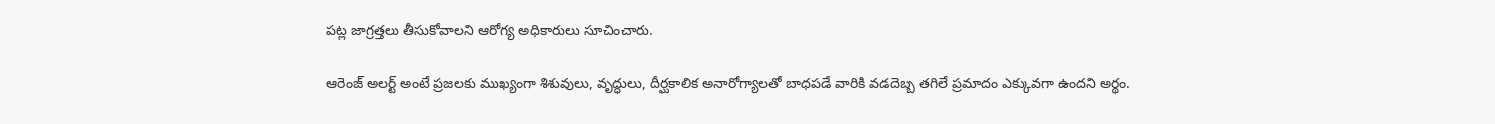పట్ల జాగ్రత్తలు తీసుకోవాలని ఆరోగ్య అధికారులు సూచించారు.

ఆరెంజ్ అలర్ట్ అంటే ప్రజలకు ముఖ్యంగా శిశువులు, వృద్ధులు, దీర్ఘకాలిక అనారోగ్యాలతో బాధపడే వారికి వడదెబ్బ తగిలే ప్రమాదం ఎక్కువగా ఉందని అర్థం.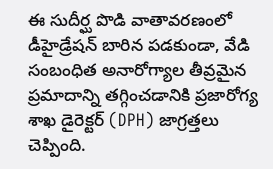ఈ సుదీర్ఘ పొడి వాతావరణంలో డీహైడ్రేషన్ బారిన పడకుండా, వేడి సంబంధిత అనారోగ్యాల తీవ్రమైన ప్రమాదాన్ని తగ్గించడానికి ప్రజారోగ్య శాఖ డైరెక్టర్ (DPH) జాగ్రత్తలు చెప్పింది.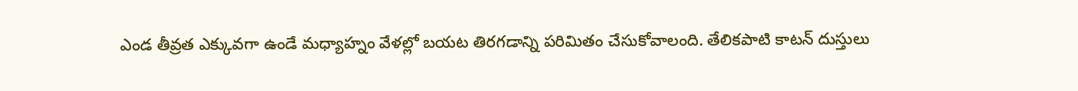ఎండ తీవ్రత ఎక్కువగా ఉండే మధ్యాహ్నం వేళల్లో బయట తిరగడాన్ని పరిమితం చేసుకోవాలంది. తేలికపాటి కాటన్ దుస్తులు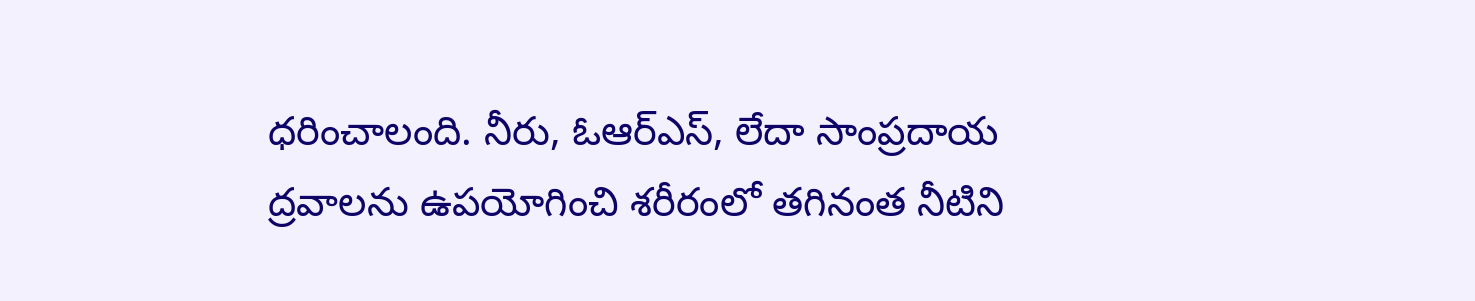ధరించాలంది. నీరు, ఓఆర్ఎస్, లేదా సాంప్రదాయ ద్రవాలను ఉపయోగించి శరీరంలో తగినంత నీటిని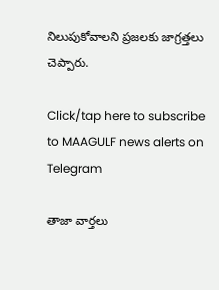నిలుపుకోవాలని ప్రజలకు జాగ్రత్తలు చెప్పారు.

Click/tap here to subscribe to MAAGULF news alerts on Telegram

తాజా వార్తలు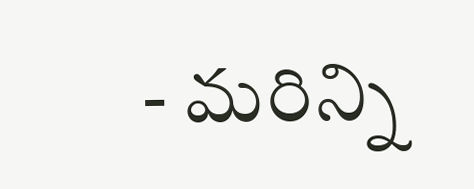- మరిన్ని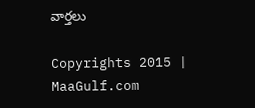వార్తలు

Copyrights 2015 | MaaGulf.com